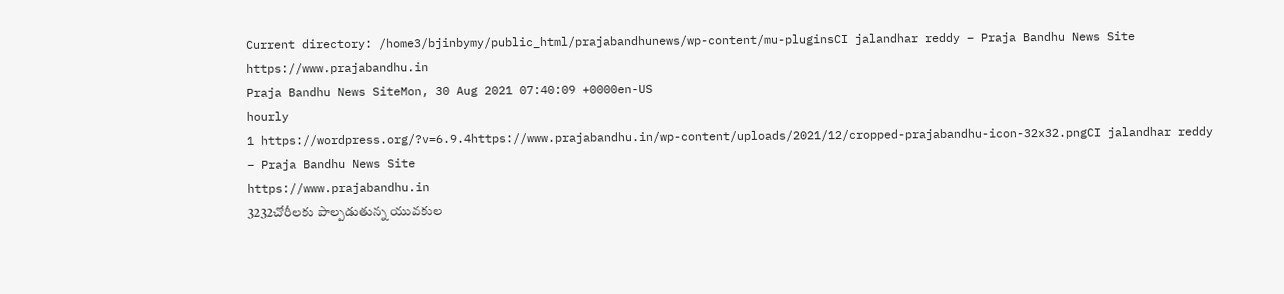Current directory: /home3/bjinbymy/public_html/prajabandhunews/wp-content/mu-pluginsCI jalandhar reddy – Praja Bandhu News Site
https://www.prajabandhu.in
Praja Bandhu News SiteMon, 30 Aug 2021 07:40:09 +0000en-US
hourly
1 https://wordpress.org/?v=6.9.4https://www.prajabandhu.in/wp-content/uploads/2021/12/cropped-prajabandhu-icon-32x32.pngCI jalandhar reddy – Praja Bandhu News Site
https://www.prajabandhu.in
3232చోరీలకు పాల్పడుతున్న యువకుల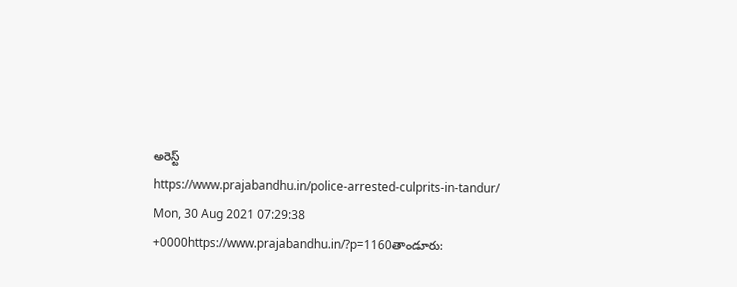అరెస్ట్
https://www.prajabandhu.in/police-arrested-culprits-in-tandur/
Mon, 30 Aug 2021 07:29:38 +0000https://www.prajabandhu.in/?p=1160తాండూరు: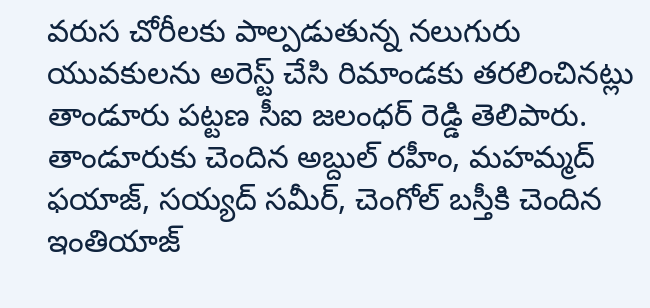వరుస చోరీలకు పాల్పడుతున్న నలుగురు యువకులను అరెస్ట్ చేసి రిమాండకు తరలించినట్లు తాండూరు పట్టణ సీఐ జలంధర్ రెడ్డి తెలిపారు. తాండూరుకు చెందిన అబ్దుల్ రహీం, మహమ్మద్ ఫయాజ్, సయ్యద్ సమీర్, చెంగోల్ బస్తీకి చెందిన ఇంతియాజ్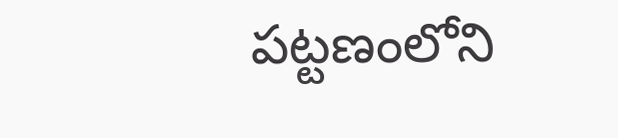పట్టణంలోని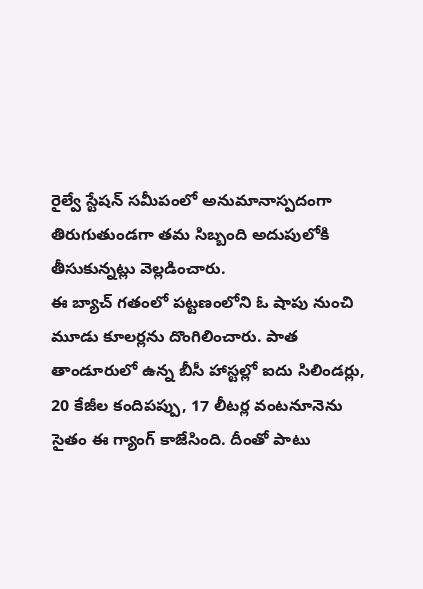రైల్వే స్టేషన్ సమీపంలో అనుమానాస్పదంగా తిరుగుతుండగా తమ సిబ్బంది అదుపులోకి తీసుకున్నట్లు వెల్లడించారు.
ఈ బ్యాచ్ గతంలో పట్టణంలోని ఓ షాపు నుంచి మూడు కూలర్లను దొంగిలించారు. పాత తాండూరులో ఉన్న బీసీ హాస్టల్లో ఐదు సిలిండర్లు, 20 కేజీల కందిపప్పు, 17 లీటర్ల వంటనూనెను సైతం ఈ గ్యాంగ్ కాజేసింది. దీంతో పాటు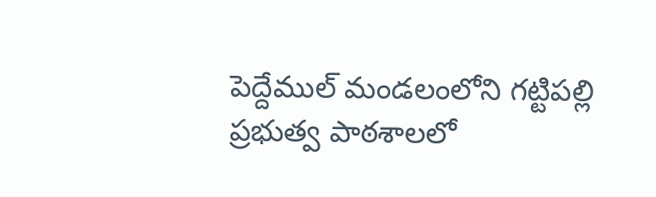పెద్దేముల్ మండలంలోని గట్టిపల్లి ప్రభుత్వ పాఠశాలలో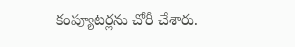కంప్యూటర్లను చోరీ చేశారు.